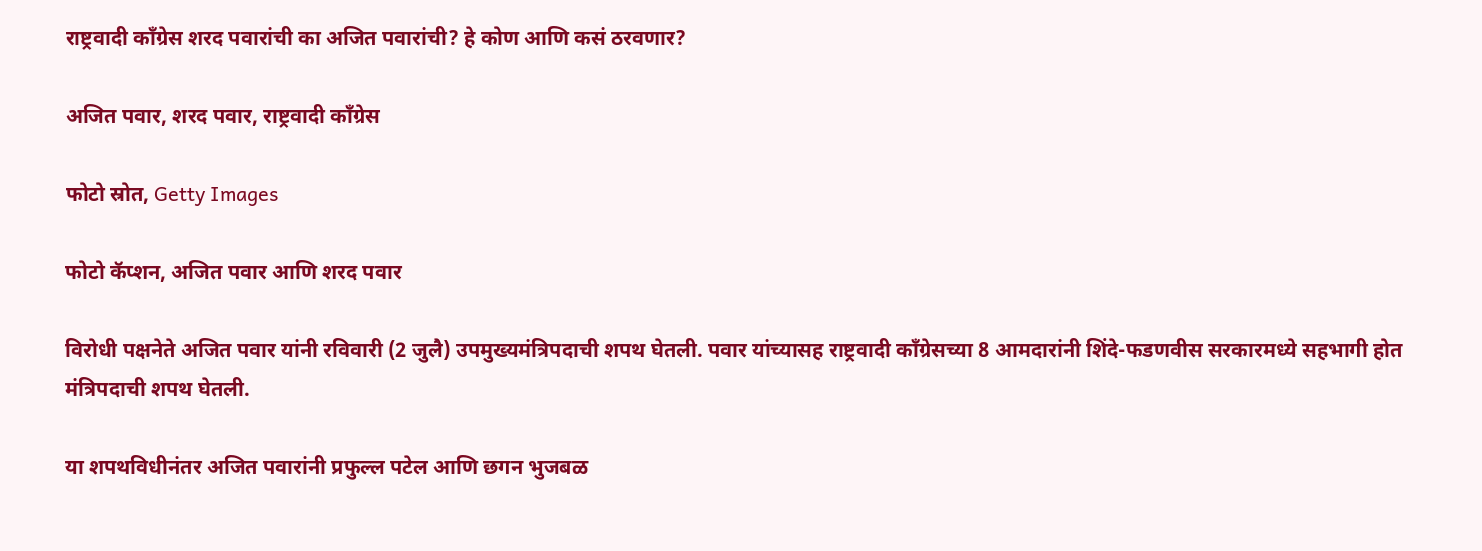राष्ट्रवादी काँग्रेस शरद पवारांची का अजित पवारांची? हे कोण आणि कसं ठरवणार?

अजित पवार, शरद पवार, राष्ट्रवादी काँग्रेस

फोटो स्रोत, Getty Images

फोटो कॅप्शन, अजित पवार आणि शरद पवार

विरोधी पक्षनेते अजित पवार यांनी रविवारी (2 जुलै) उपमुख्यमंत्रिपदाची शपथ घेतली. पवार यांच्यासह राष्ट्रवादी काँग्रेसच्या 8 आमदारांनी शिंदे-फडणवीस सरकारमध्ये सहभागी होत मंत्रिपदाची शपथ घेतली.

या शपथविधीनंतर अजित पवारांनी प्रफुल्ल पटेल आणि छगन भुजबळ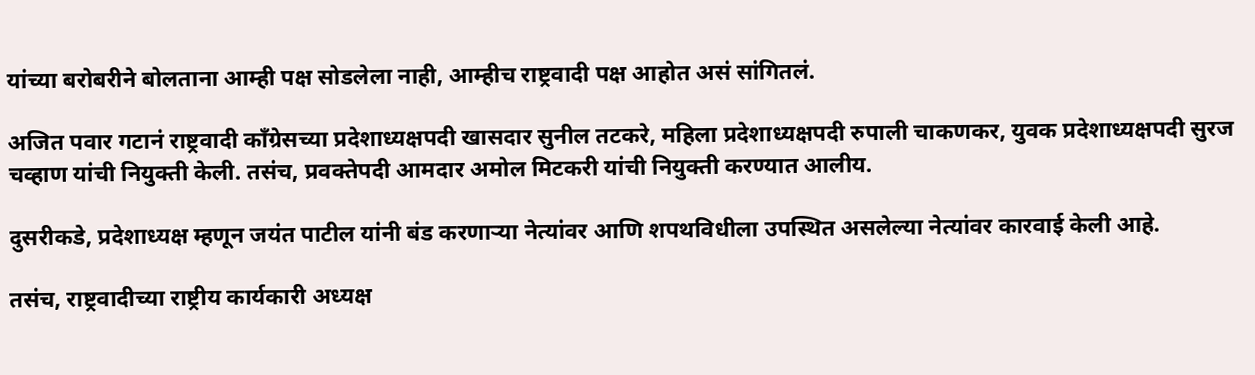यांच्या बरोबरीने बोलताना आम्ही पक्ष सोडलेला नाही, आम्हीच राष्ट्रवादी पक्ष आहोत असं सांगितलं.

अजित पवार गटानं राष्ट्रवादी काँग्रेसच्या प्रदेशाध्यक्षपदी खासदार सुनील तटकरे, महिला प्रदेशाध्यक्षपदी रुपाली चाकणकर, युवक प्रदेशाध्यक्षपदी सुरज चव्हाण यांची नियुक्ती केली. तसंच, प्रवक्तेपदी आमदार अमोल मिटकरी यांची नियुक्ती करण्यात आलीय.

दुसरीकडे, प्रदेशाध्यक्ष म्हणून जयंत पाटील यांनी बंड करणाऱ्या नेत्यांवर आणि शपथविधीला उपस्थित असलेल्या नेत्यांवर कारवाई केली आहे.

तसंच, राष्ट्रवादीच्या राष्ट्रीय कार्यकारी अध्यक्ष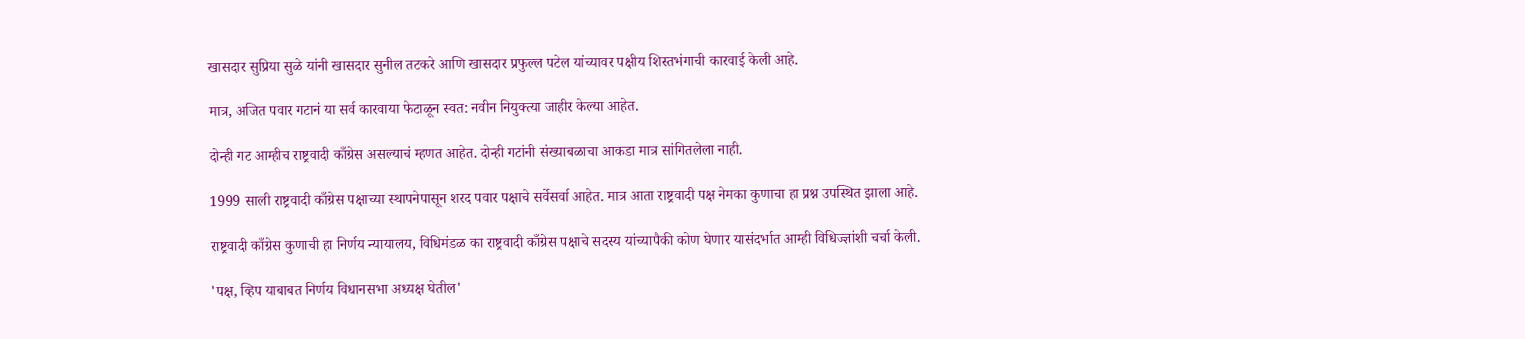खासदार सुप्रिया सुळे यांनी खासदार सुनील तटकरे आणि खासदार प्रफुल्ल पटेल यांच्यावर पक्षीय शिस्तभंगाची कारवाई केली आहे.

मात्र, अजित पवार गटानं या सर्व कारवाया फेटाळून स्वत: नवीन नियुक्त्या जाहीर केल्या आहेत.

दोन्ही गट आम्हीच राष्ट्रवादी काँग्रेस असल्याचं म्हणत आहेत. दोन्ही गटांनी संख्याबळाचा आकडा मात्र सांगितलेला नाही.

1999 साली राष्ट्रवादी काँग्रेस पक्षाच्या स्थापनेपासून शरद पवार पक्षाचे सर्वेसर्वा आहेत. मात्र आता राष्ट्रवादी पक्ष नेमका कुणाचा हा प्रश्न उपस्थित झाला आहे.

राष्ट्रवादी काँग्रेस कुणाची हा निर्णय न्यायालय, विधिमंडळ का राष्ट्रवादी काँग्रेस पक्षाचे सदस्य यांच्यापैकी कोण घेणार यासंदर्भात आम्ही विधिज्ज्ञांशी चर्चा केली.

'पक्ष, व्हिप याबाबत निर्णय विधानसभा अध्यक्ष घेतील'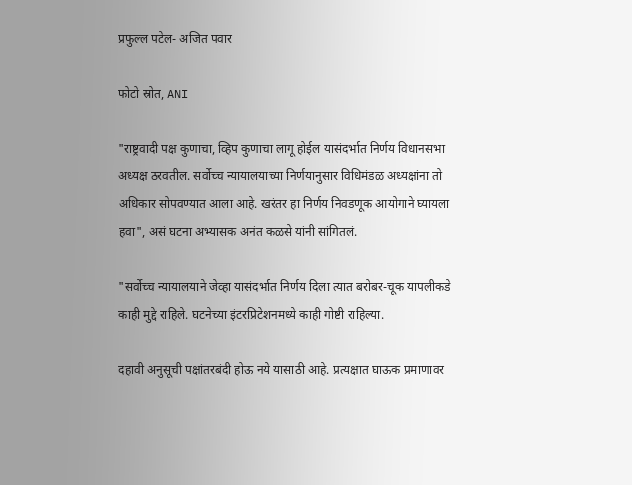प्रफुल्ल पटेल- अजित पवार

फोटो स्रोत, ANI

"राष्ट्रवादी पक्ष कुणाचा, व्हिप कुणाचा लागू होईल यासंदर्भात निर्णय विधानसभा अध्यक्ष ठरवतील. सर्वोच्च न्यायालयाच्या निर्णयानुसार विधिमंडळ अध्यक्षांना तो अधिकार सोपवण्यात आला आहे. खरंतर हा निर्णय निवडणूक आयोगाने घ्यायला हवा", असं घटना अभ्यासक अनंत कळसे यांनी सांगितलं.

"सर्वोच्च न्यायालयाने जेव्हा यासंदर्भात निर्णय दिला त्यात बरोबर-चूक यापलीकडे काही मुद्दे राहिले. घटनेच्या इंटरप्रिटेशनमध्ये काही गोष्टी राहिल्या.

दहावी अनुसूची पक्षांतरबंदी होऊ नये यासाठी आहे. प्रत्यक्षात घाऊक प्रमाणावर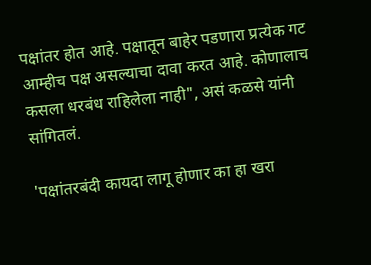पक्षांतर होत आहे. पक्षातून बाहेर पडणारा प्रत्येक गट आम्हीच पक्ष असल्याचा दावा करत आहे. कोणालाच कसला धरबंध राहिलेला नाही", असं कळसे यांनी सांगितलं.

'पक्षांतरबंदी कायदा लागू होणार का हा खरा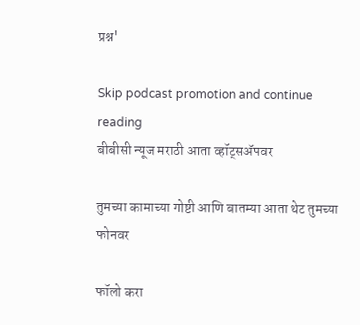प्रश्न'

Skip podcast promotion and continue reading
बीबीसी न्यूज मराठी आता व्हॉट्सॲपवर

तुमच्या कामाच्या गोष्टी आणि बातम्या आता थेट तुमच्या फोनवर

फॉलो करा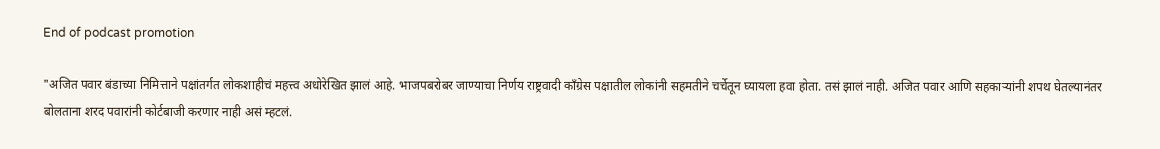End of podcast promotion

"अजित पवार बंडाच्या निमित्ताने पक्षांतर्गत लोकशाहीचं महत्त्व अधोरेखित झालं आहे. भाजपबरोबर जाण्याचा निर्णय राष्ट्रवादी काँग्रेस पक्षातील लोकांनी सहमतीने चर्चेतून घ्यायला हवा होता. तसं झालं नाही. अजित पवार आणि सहकाऱ्यांनी शपथ घेतल्यानंतर बोलताना शरद पवारांनी कोर्टबाजी करणार नाही असं म्हटलं.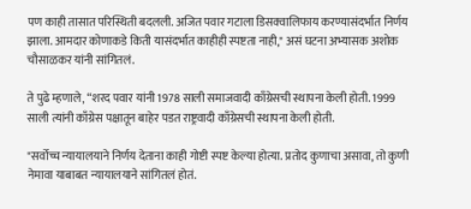पण काही तासात परिस्थिती बदलली. अजित पवार गटाला डिसक्वालिफाय करण्यासंदर्भात निर्णय झाला. आमदार कोणाकडे किती यासंदर्भात काहीही स्पष्टता नाही," असं घटना अभ्यासक अशोक चौसाळकर यांनी सांगितलं.

ते पुढे म्हणाले, “शरद पवार यांनी 1978 साली समाजवादी काँग्रेसची स्थापना केली होती. 1999 साली त्यांनी काँग्रेस पक्षातून बाहेर पडत राष्ट्रवादी काँग्रेसची स्थापना केली होती.

"सर्वोच्च न्यायालयाने निर्णय देताना काही गोष्टी स्पष्ट केल्या होत्या. प्रतोद कुणाचा असावा, तो कुणी नेमावा याबाबत न्यायालयाने सांगितलं होतं.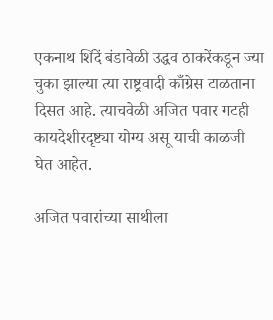एकनाथ शिंदें बंडावेळी उद्धव ठाकरेंकडून ज्या चुका झाल्या त्या राष्ट्रवादी काँग्रेस टाळताना दिसत आहे. त्याचवेळी अजित पवार गटही कायदेशीरदृष्ट्या योग्य असू याची काळजी घेत आहेत.

अजित पवारांच्या साथीला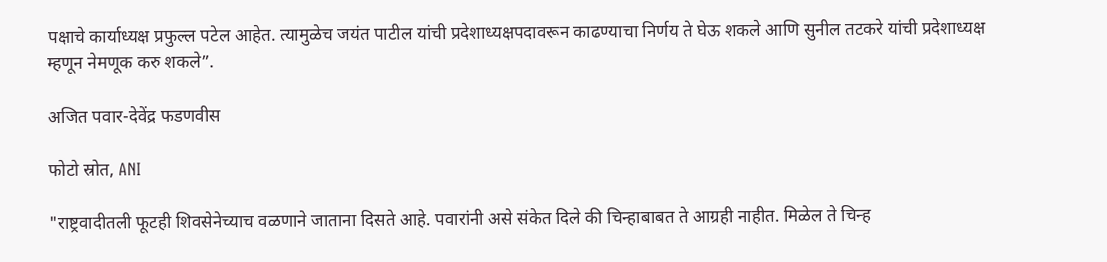पक्षाचे कार्याध्यक्ष प्रफुल्ल पटेल आहेत. त्यामुळेच जयंत पाटील यांची प्रदेशाध्यक्षपदावरून काढण्याचा निर्णय ते घेऊ शकले आणि सुनील तटकरे यांची प्रदेशाध्यक्ष म्हणून नेमणूक करु शकले”.

अजित पवार-देवेंद्र फडणवीस

फोटो स्रोत, ANI

"राष्ट्रवादीतली फूटही शिवसेनेच्याच वळणाने जाताना दिसते आहे. पवारांनी असे संकेत दिले की चिन्हाबाबत ते आग्रही नाहीत. मिळेल ते चिन्ह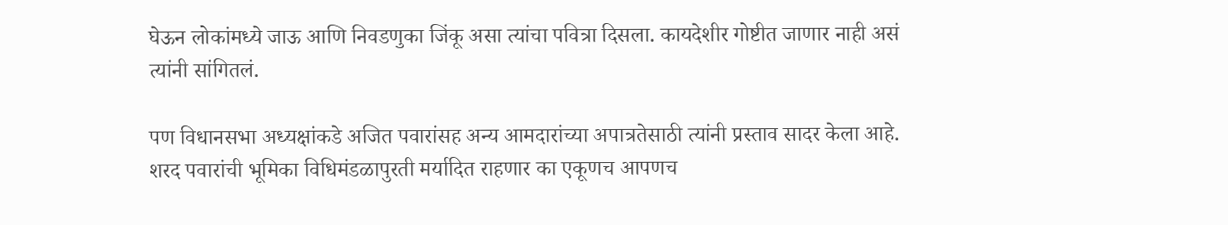घेऊन लोकांमध्ये जाऊ आणि निवडणुका जिंकू असा त्यांचा पवित्रा दिसला. कायदेशीर गोष्टीत जाणार नाही असं त्यांनी सांगितलं.

पण विधानसभा अध्यक्षांकडे अजित पवारांसह अन्य आमदारांच्या अपात्रतेसाठी त्यांनी प्रस्ताव सादर केला आहे. शरद पवारांची भूमिका विधिमंडळापुरती मर्यादित राहणार का एकूणच आपणच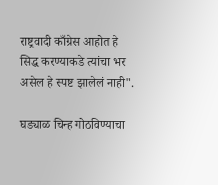राष्ट्रवादी काँग्रेस आहोत हे सिद्ध करण्याकडे त्यांचा भर असेल हे स्पष्ट झालेलं नाही".

घड्याळ चिन्ह गोठविण्याचा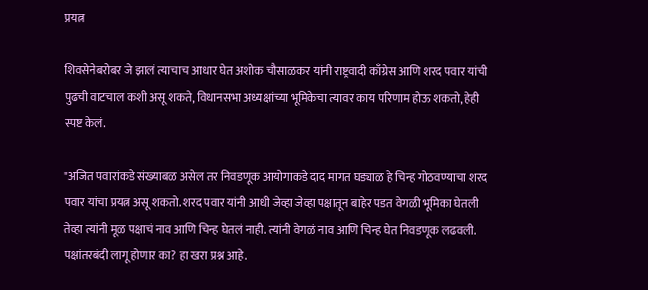प्रयत्न

शिवसेनेबरोबर जे झालं त्याचाच आधार घेत अशोक चौसाळकर यांनी राष्ट्रवादी काँग्रेस आणि शरद पवार यांची पुढची वाटचाल कशी असू शकते, विधानसभा अध्यक्षांच्या भूमिकेचा त्यावर काय परिणाम होऊ शकतो, हेही स्पष्ट केलं.

"अजित पवारांकडे संख्याबळ असेल तर निवडणूक आयोगाकडे दाद मागत घड्याळ हे चिन्ह गोठवण्याचा शरद पवार यांचा प्रयत्न असू शकतो. शरद पवार यांनी आधी जेव्हा जेव्हा पक्षातून बाहेर पडत वेगळी भूमिका घेतली तेव्हा त्यांनी मूळ पक्षाचं नाव आणि चिन्ह घेतलं नाही. त्यांनी वेगळं नाव आणि चिन्ह घेत निवडणूक लढवली. पक्षांतरबंदी लागू होणार का? हा खरा प्रश्न आहे.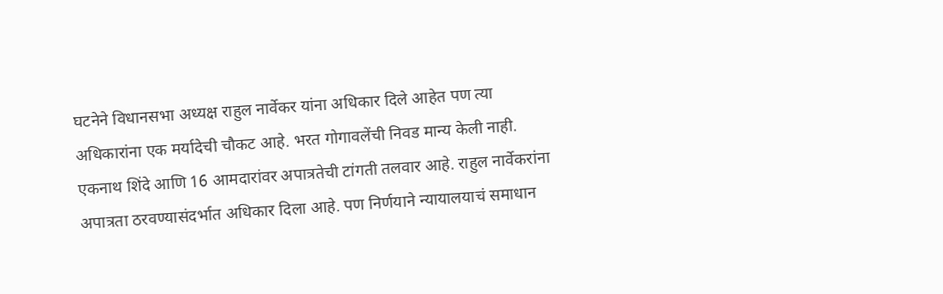घटनेने विधानसभा अध्यक्ष राहुल नार्वेकर यांना अधिकार दिले आहेत पण त्या अधिकारांना एक मर्यादेची चौकट आहे. भरत गोगावलेंची निवड मान्य केली नाही. एकनाथ शिंदे आणि 16 आमदारांवर अपात्रतेची टांगती तलवार आहे. राहुल नार्वेकरांना अपात्रता ठरवण्यासंदर्भात अधिकार दिला आहे. पण निर्णयाने न्यायालयाचं समाधान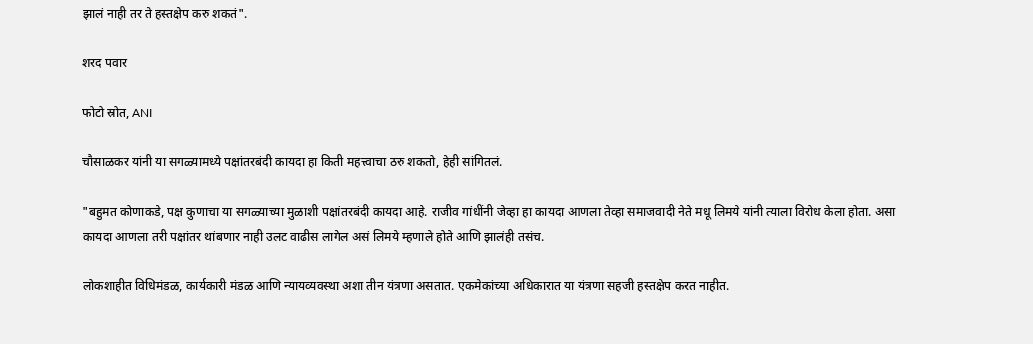झालं नाही तर ते हस्तक्षेप करु शकतं".

शरद पवार

फोटो स्रोत, ANI

चौसाळकर यांनी या सगळ्यामध्ये पक्षांतरबंदी कायदा हा किती महत्त्वाचा ठरु शकतो, हेही सांगितलं.

"बहुमत कोणाकडे, पक्ष कुणाचा या सगळ्याच्या मुळाशी पक्षांतरबंदी कायदा आहे. राजीव गांधींनी जेव्हा हा कायदा आणला तेव्हा समाजवादी नेते मधू लिमये यांनी त्याला विरोध केला होता. असा कायदा आणला तरी पक्षांतर थांबणार नाही उलट वाढीस लागेल असं लिमये म्हणाले होते आणि झालंही तसंच.

लोकशाहीत विधिमंडळ, कार्यकारी मंडळ आणि न्यायव्यवस्था अशा तीन यंत्रणा असतात. एकमेकांच्या अधिकारात या यंत्रणा सहजी हस्तक्षेप करत नाहीत.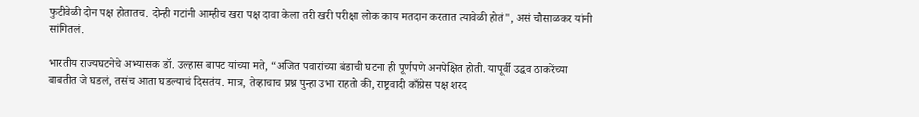फुटीवेळी दोन पक्ष होतातच. दोन्ही गटांनी आम्हीच खरा पक्ष दावा केला तरी खरी परीक्षा लोक काय मतदान करतात त्यावेळी होतं", असं चौसाळकर यांनी सांगितलं.

भारतीय राज्यघटनेचे अभ्यासक डॉ. उल्हास बापट यांच्या मते, “अजित पवारांच्या बंडाची घटना ही पूर्णपणे अनपेक्षित होती. यापूर्वी उद्धव ठाकरेंच्या बाबतीत जे घडलं, तसंच आता घडल्याचं दिसतंय. मात्र, तेव्हाचाच प्रश्न पुन्हा उभा राहतो की, राष्ट्रवादी काँग्रेस पक्ष शरद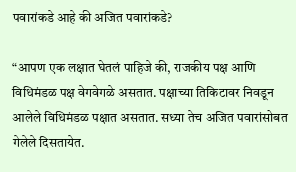पवारांकडे आहे की अजित पवारांकडे?

“आपण एक लक्षात घेतलं पाहिजे की, राजकीय पक्ष आणि विधिमंडळ पक्ष वेगवेगळे असतात. पक्षाच्या तिकिटावर निवडून आलेले विधिमंडळ पक्षात असतात. सध्या तेच अजित पवारांसोबत गेलेले दिसतायेत.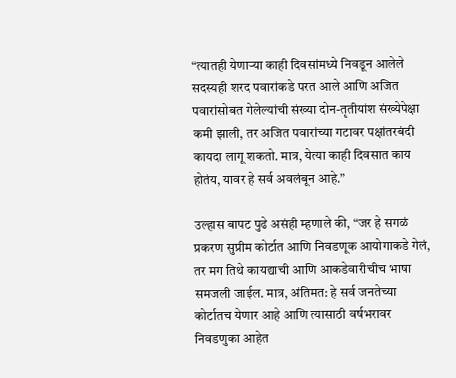“त्यातही येणाऱ्या काही दिवसांमध्ये निवडून आलेले सदस्यही शरद पवारांकडे परत आले आणि अजित पवारांसोबत गेलेल्यांची संख्या दोन-तृतीयांश संख्येपेक्षा कमी झाली, तर अजित पवारांच्या गटावर पक्षांतरबंदी कायदा लागू शकतो. मात्र, येत्या काही दिवसात काय होतंय, यावर हे सर्व अवलंबून आहे.”

उल्हास बापट पुढे असंही म्हणाले की, “जर हे सगळं प्रकरण सुप्रीम कोर्टात आणि निवडणूक आयोगाकडे गेलं, तर मग तिथे कायद्याची आणि आकडेवारीचीच भाषा समजली जाईल. मात्र, अंतिमत: हे सर्व जनतेच्या कोर्टातच येणार आहे आणि त्यासाठी वर्षभरावर निवडणुका आहेत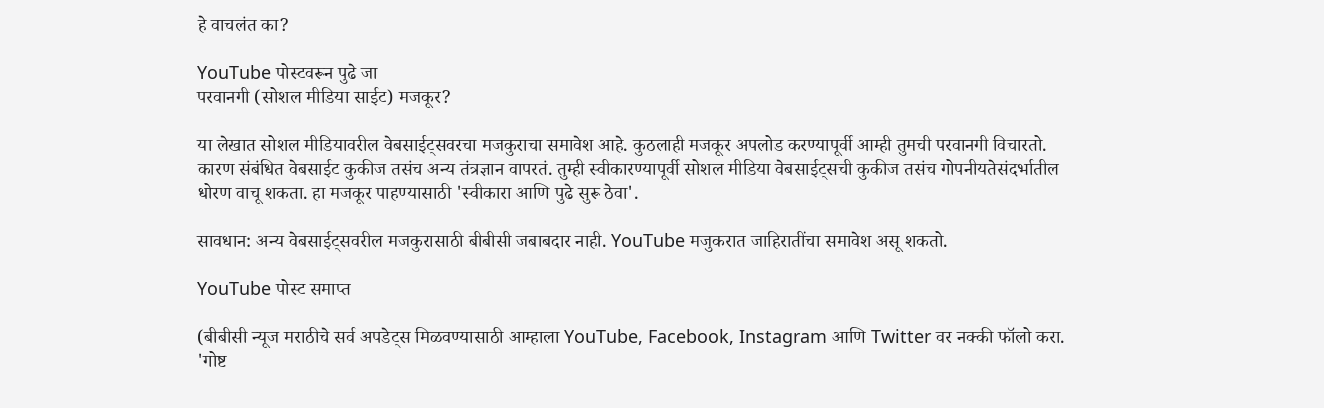हे वाचलंत का?

YouTube पोस्टवरून पुढे जा
परवानगी (सोशल मीडिया साईट) मजकूर?

या लेखात सोशल मीडियावरील वेबसाईट्सवरचा मजकुराचा समावेश आहे. कुठलाही मजकूर अपलोड करण्यापूर्वी आम्ही तुमची परवानगी विचारतो. कारण संबंधित वेबसाईट कुकीज तसंच अन्य तंत्रज्ञान वापरतं. तुम्ही स्वीकारण्यापूर्वी सोशल मीडिया वेबसाईट्सची कुकीज तसंच गोपनीयतेसंदर्भातील धोरण वाचू शकता. हा मजकूर पाहण्यासाठी 'स्वीकारा आणि पुढे सुरू ठेवा'.

सावधान: अन्य वेबसाईट्सवरील मजकुरासाठी बीबीसी जबाबदार नाही. YouTube मजुकरात जाहिरातींचा समावेश असू शकतो.

YouTube पोस्ट समाप्त

(बीबीसी न्यूज मराठीचे सर्व अपडेट्स मिळवण्यासाठी आम्हाला YouTube, Facebook, Instagram आणि Twitter वर नक्की फॉलो करा. 'गोष्ट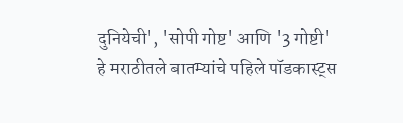दुनियेची', 'सोपी गोष्ट' आणि '3 गोष्टी' हे मराठीतले बातम्यांचे पहिले पॉडकास्ट्स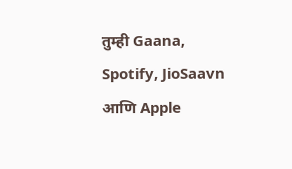तुम्ही Gaana, Spotify, JioSaavn आणि Apple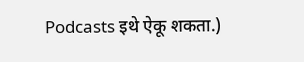Podcasts इथे ऐकू शकता.)